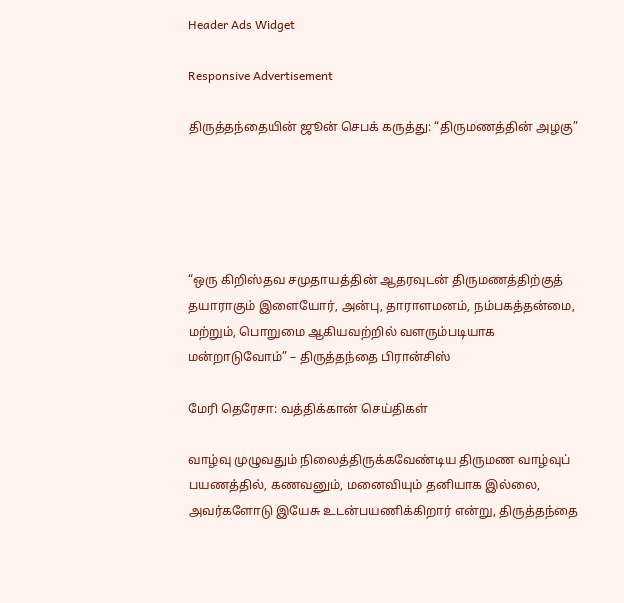Header Ads Widget

Responsive Advertisement

திருத்தந்தையின் ஜூன் செபக் கருத்து: “திருமணத்தின் அழகு”





“ஒரு கிறிஸ்தவ சமுதாயத்தின் ஆதரவுடன் திருமணத்திற்குத் தயாராகும் இளையோர், அன்பு, தாராளமனம், நம்பகத்தன்மை, மற்றும், பொறுமை ஆகியவற்றில் வளரும்படியாக மன்றாடுவோம்” – திருத்தந்தை பிரான்சிஸ்

மேரி தெரேசா: வத்திக்கான் செய்திகள்

வாழ்வு முழுவதும் நிலைத்திருக்கவேண்டிய திருமண வாழ்வுப் பயணத்தில், கணவனும், மனைவியும் தனியாக இல்லை, அவர்களோடு இயேசு உடன்பயணிக்கிறார் என்று, திருத்தந்தை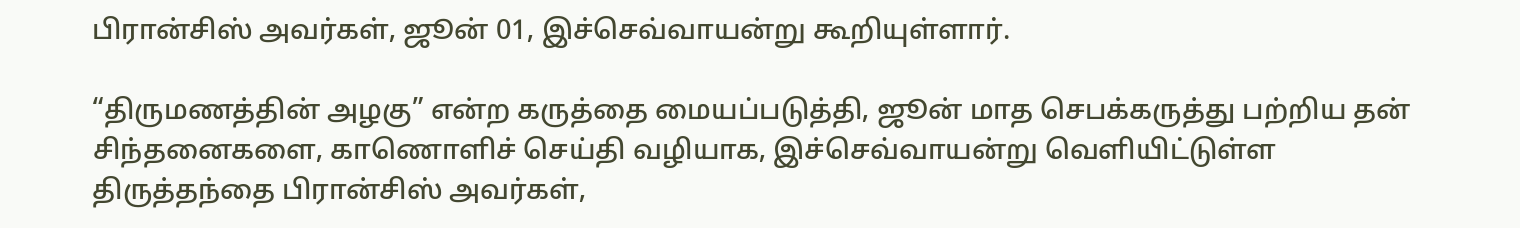பிரான்சிஸ் அவர்கள், ஜூன் 01, இச்செவ்வாயன்று கூறியுள்ளார்.

“திருமணத்தின் அழகு” என்ற கருத்தை மையப்படுத்தி, ஜூன் மாத செபக்கருத்து பற்றிய தன் சிந்தனைகளை, காணொளிச் செய்தி வழியாக, இச்செவ்வாயன்று வெளியிட்டுள்ள திருத்தந்தை பிரான்சிஸ் அவர்கள்,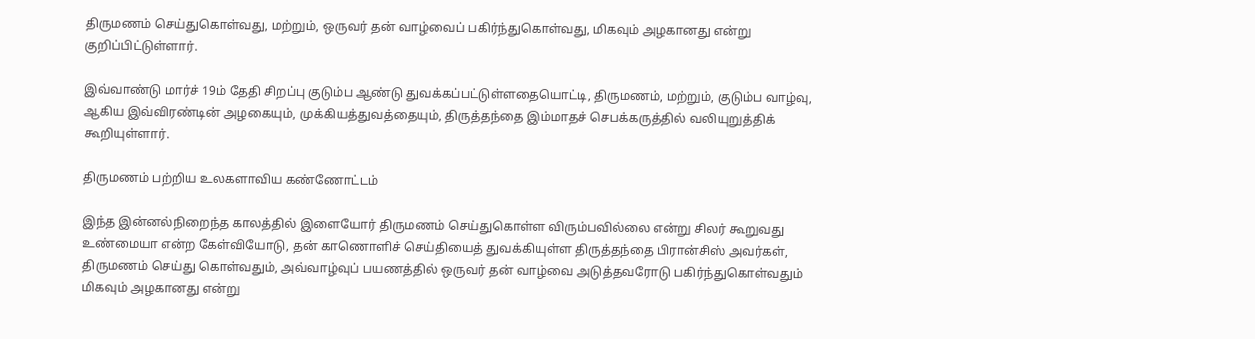திருமணம் செய்துகொள்வது, மற்றும், ஒருவர் தன் வாழ்வைப் பகிர்ந்துகொள்வது, மிகவும் அழகானது என்று குறிப்பிட்டுள்ளார்.

இவ்வாண்டு மார்ச் 19ம் தேதி சிறப்பு குடும்ப ஆண்டு துவக்கப்பட்டுள்ளதையொட்டி, திருமணம், மற்றும், குடும்ப வாழ்வு, ஆகிய இவ்விரண்டின் அழகையும், முக்கியத்துவத்தையும், திருத்தந்தை இம்மாதச் செபக்கருத்தில் வலியுறுத்திக் கூறியுள்ளார்.

திருமணம் பற்றிய உலகளாவிய கண்ணோட்டம்

இந்த இன்னல்நிறைந்த காலத்தில் இளையோர் திருமணம் செய்துகொள்ள விரும்பவில்லை என்று சிலர் கூறுவது உண்மையா என்ற கேள்வியோடு, தன் காணொளிச் செய்தியைத் துவக்கியுள்ள திருத்தந்தை பிரான்சிஸ் அவர்கள், திருமணம் செய்து கொள்வதும், அவ்வாழ்வுப் பயணத்தில் ஒருவர் தன் வாழ்வை அடுத்தவரோடு பகிர்ந்துகொள்வதும் மிகவும் அழகானது என்று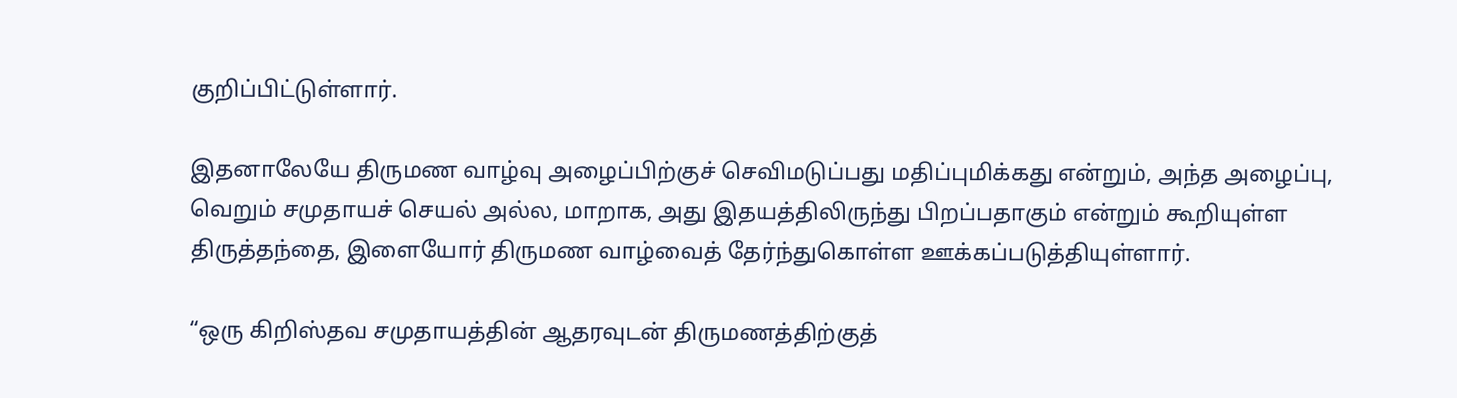குறிப்பிட்டுள்ளார்.

இதனாலேயே திருமண வாழ்வு அழைப்பிற்குச் செவிமடுப்பது மதிப்புமிக்கது என்றும், அந்த அழைப்பு, வெறும் சமுதாயச் செயல் அல்ல, மாறாக, அது இதயத்திலிருந்து பிறப்பதாகும் என்றும் கூறியுள்ள திருத்தந்தை, இளையோர் திருமண வாழ்வைத் தேர்ந்துகொள்ள ஊக்கப்படுத்தியுள்ளார்.

“ஒரு கிறிஸ்தவ சமுதாயத்தின் ஆதரவுடன் திருமணத்திற்குத்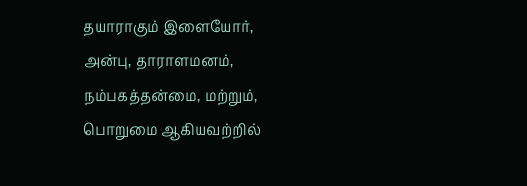தயாராகும் இளையோர், அன்பு, தாராளமனம், நம்பகத்தன்மை, மற்றும், பொறுமை ஆகியவற்றில்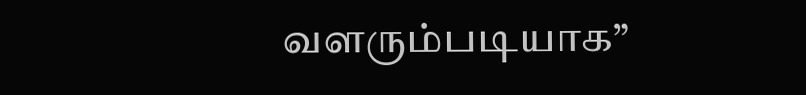வளரும்படியாக”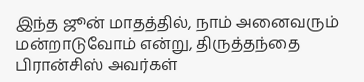இந்த ஜூன் மாதத்தில், நாம் அனைவரும் மன்றாடுவோம் என்று, திருத்தந்தை பிரான்சிஸ் அவர்கள்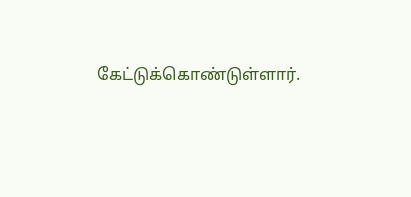கேட்டுக்கொண்டுள்ளார்.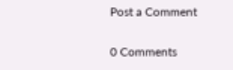Post a Comment

0 Comments